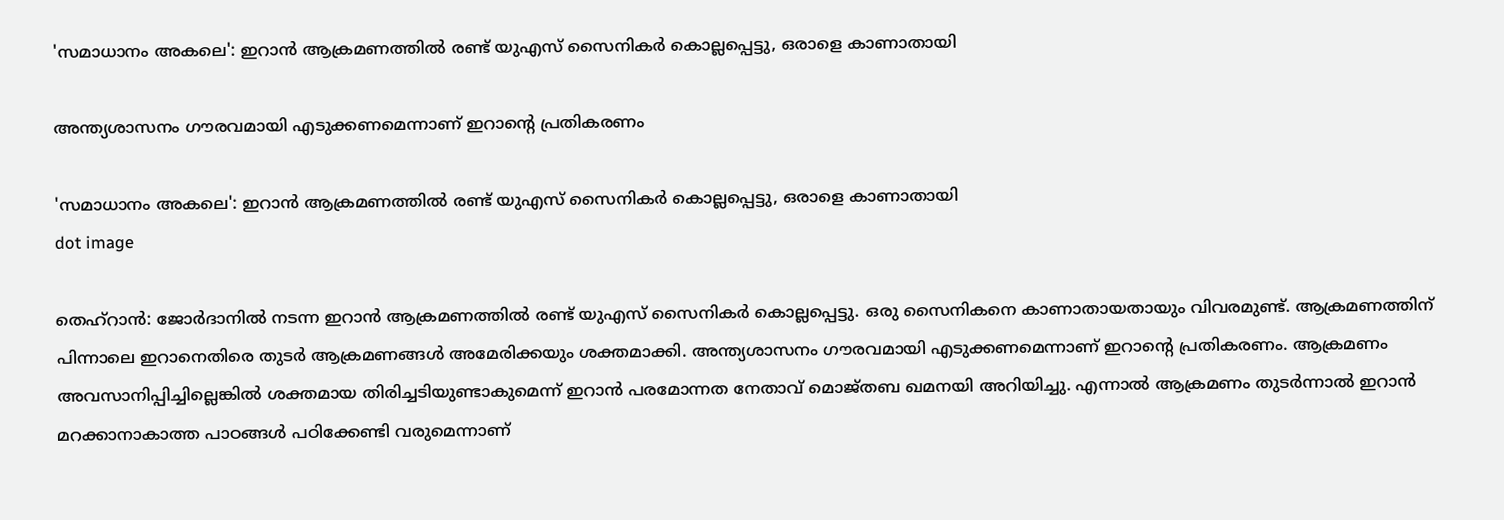'സമാധാനം അകലെ': ഇറാന്‍ ആക്രമണത്തില്‍ രണ്ട് യുഎസ് സൈനികര്‍ കൊല്ലപ്പെട്ടു, ഒരാളെ കാണാതായി

അന്ത്യശാസനം ഗൗരവമായി എടുക്കണമെന്നാണ് ഇറാന്റെ പ്രതികരണം

'സമാധാനം അകലെ': ഇറാന്‍ ആക്രമണത്തില്‍ രണ്ട് യുഎസ് സൈനികര്‍ കൊല്ലപ്പെട്ടു, ഒരാളെ കാണാതായി
dot image

തെഹ്‌റാന്‍: ജോര്‍ദാനില്‍ നടന്ന ഇറാന്‍ ആക്രമണത്തില്‍ രണ്ട് യുഎസ് സൈനികര്‍ കൊല്ലപ്പെട്ടു. ഒരു സൈനികനെ കാണാതായതായും വിവരമുണ്ട്. ആക്രമണത്തിന് പിന്നാലെ ഇറാനെതിരെ തുടര്‍ ആക്രമണങ്ങള്‍ അമേരിക്കയും ശക്തമാക്കി. അന്ത്യശാസനം ഗൗരവമായി എടുക്കണമെന്നാണ് ഇറാന്റെ പ്രതികരണം. ആക്രമണം അവസാനിപ്പിച്ചില്ലെങ്കില്‍ ശക്തമായ തിരിച്ചടിയുണ്ടാകുമെന്ന് ഇറാന്‍ പരമോന്നത നേതാവ് മൊജ്തബ ഖമനയി അറിയിച്ചു. എന്നാല്‍ ആക്രമണം തുടര്‍ന്നാല്‍ ഇറാന്‍ മറക്കാനാകാത്ത പാഠങ്ങള്‍ പഠിക്കേണ്ടി വരുമെന്നാണ്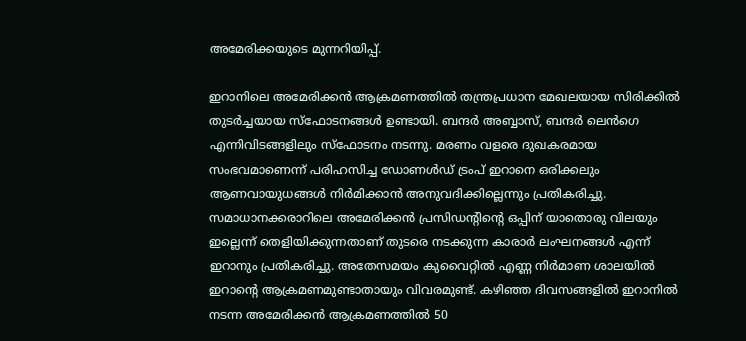അമേരിക്കയുടെ മുന്നറിയിപ്പ്.

ഇറാനിലെ അമേരിക്കന്‍ ആക്രമണത്തില്‍ തന്ത്രപ്രധാന മേഖലയായ സിരിക്കില്‍ തുടര്‍ച്ചയായ സ്‌ഫോടനങ്ങള്‍ ഉണ്ടായി. ബന്ദര്‍ അബ്ബാസ്, ബന്ദര്‍ ലെന്‍ഗെ എന്നിവിടങ്ങളിലും സ്‌ഫോടനം നടന്നു. മരണം വളരെ ദുഖകരമായ സംഭവമാണെന്ന് പരിഹസിച്ച ഡോണള്‍ഡ് ട്രംപ് ഇറാനെ ഒരിക്കലും ആണവായുധങ്ങള്‍ നിര്‍മിക്കാന്‍ അനുവദിക്കില്ലെന്നും പ്രതികരിച്ചു. സമാധാനക്കരാറിലെ അമേരിക്കന്‍ പ്രസിഡന്റിന്റെ ഒപ്പിന് യാതൊരു വിലയും ഇല്ലെന്ന് തെളിയിക്കുന്നതാണ് തുടരെ നടക്കുന്ന കാരാര്‍ ലംഘനങ്ങള്‍ എന്ന് ഇറാനും പ്രതികരിച്ചു. അതേസമയം കുവൈറ്റില്‍ എണ്ണ നിര്‍മാണ ശാലയില്‍ ഇറാന്റെ ആക്രമണമുണ്ടാതായും വിവരമുണ്ട്. കഴിഞ്ഞ ദിവസങ്ങളില്‍ ഇറാനില്‍ നടന്ന അമേരിക്കന്‍ ആക്രമണത്തില്‍ 50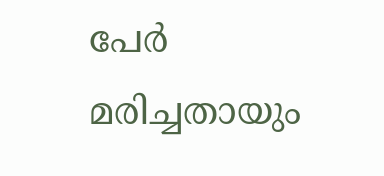പേര്‍ മരിച്ചതായും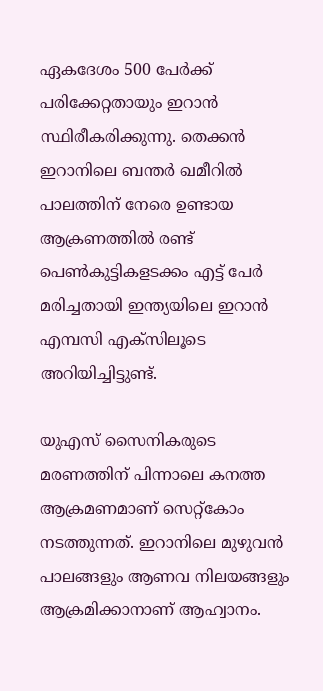ഏകദേശം 500 പേര്‍ക്ക് പരിക്കേറ്റതായും ഇറാന്‍ സ്ഥിരീകരിക്കുന്നു. തെക്കന്‍ ഇറാനിലെ ബന്തര്‍ ഖമീറില്‍ പാലത്തിന് നേരെ ഉണ്ടായ ആക്രണത്തില്‍ രണ്ട് പെണ്‍കുട്ടികളടക്കം എട്ട് പേര്‍ മരിച്ചതായി ഇന്ത്യയിലെ ഇറാന്‍ എമ്പസി എക്‌സിലൂടെ അറിയിച്ചിട്ടുണ്ട്.

യുഎസ് സൈനികരുടെ മരണത്തിന് പിന്നാലെ കനത്ത ആക്രമണമാണ് സെറ്റ്‌കോം നടത്തുന്നത്. ഇറാനിലെ മുഴുവന്‍ പാലങ്ങളും ആണവ നിലയങ്ങളും ആക്രമിക്കാനാണ് ആഹ്വാനം.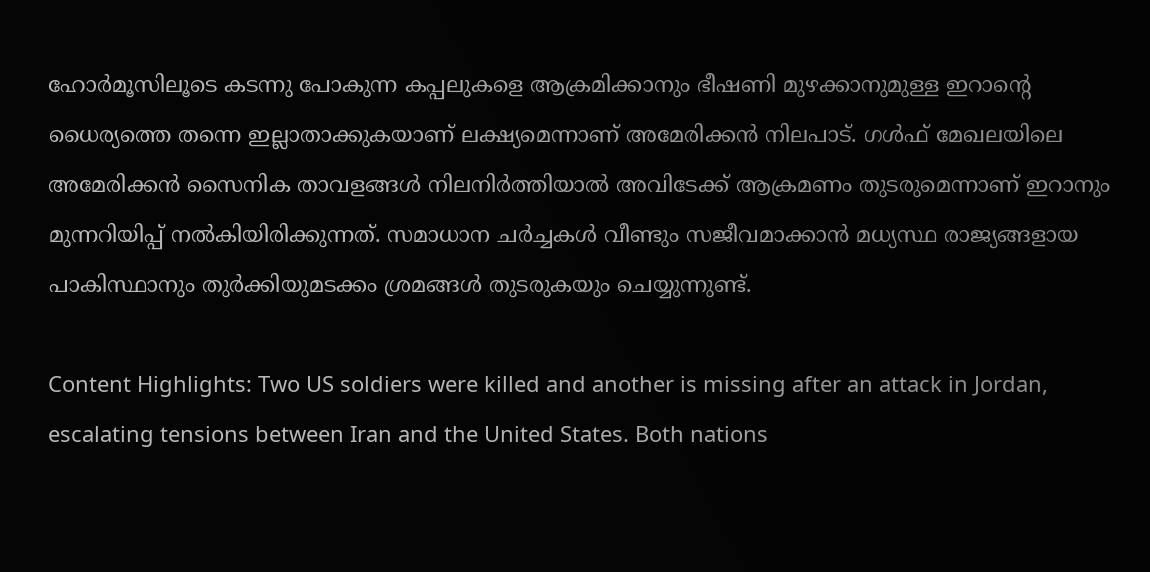ഹോര്‍മൂസിലൂടെ കടന്നു പോകുന്ന കപ്പലുകളെ ആക്രമിക്കാനും ഭീഷണി മുഴക്കാനുമുള്ള ഇറാന്റെ ധൈര്യത്തെ തന്നെ ഇല്ലാതാക്കുകയാണ് ലക്ഷ്യമെന്നാണ് അമേരിക്കന്‍ നിലപാട്. ഗള്‍ഫ് മേഖലയിലെ അമേരിക്കന്‍ സൈനിക താവളങ്ങള്‍ നിലനിര്‍ത്തിയാല്‍ അവിടേക്ക് ആക്രമണം തുടരുമെന്നാണ് ഇറാനും മുന്നറിയിപ്പ് നല്‍കിയിരിക്കുന്നത്. സമാധാന ചര്‍ച്ചകള്‍ വീണ്ടും സജീവമാക്കാന്‍ മധ്യസ്ഥ രാജ്യങ്ങളായ പാകിസ്ഥാനും തുര്‍ക്കിയുമടക്കം ശ്രമങ്ങള്‍ തുടരുകയും ചെയ്യുന്നുണ്ട്.

Content Highlights: Two US soldiers were killed and another is missing after an attack in Jordan, escalating tensions between Iran and the United States. Both nations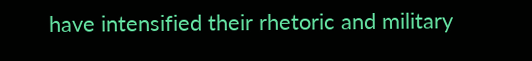have intensified their rhetoric and military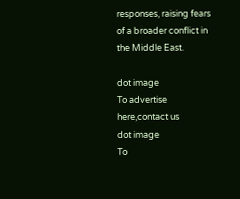responses, raising fears of a broader conflict in the Middle East.

dot image
To advertise here,contact us
dot image
To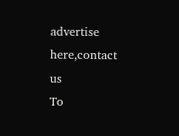advertise here,contact us
To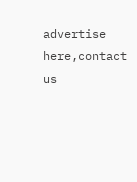advertise here,contact us